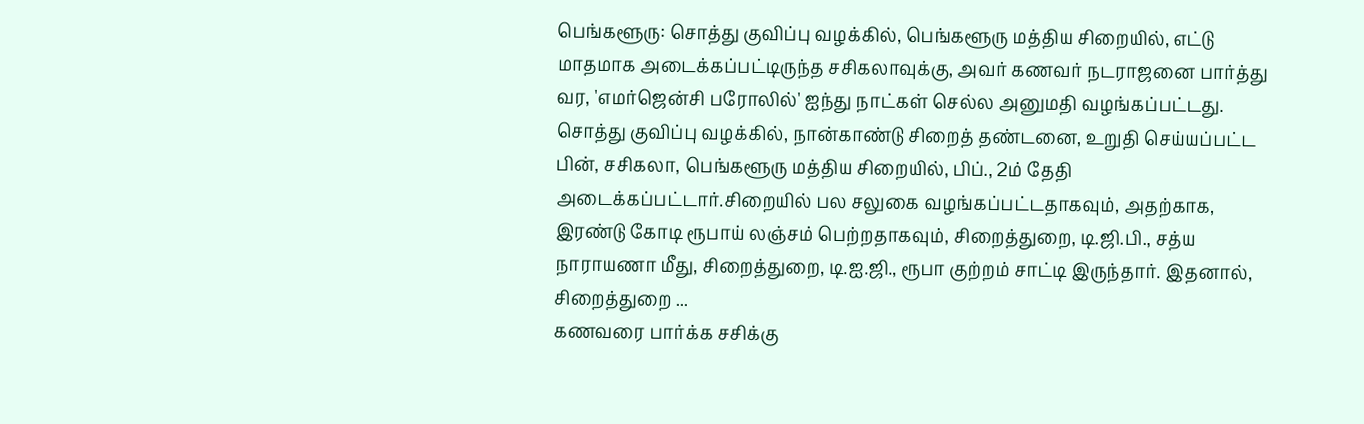பெங்களூரு: சொத்து குவிப்பு வழக்கில், பெங்களூரு மத்திய சிறையில், எட்டு மாதமாக அடைக்கப்பட்டிருந்த சசிகலாவுக்கு, அவர் கணவர் நடராஜனை பார்த்து வர, 'எமர்ஜென்சி பரோலில்' ஐந்து நாட்கள் செல்ல அனுமதி வழங்கப்பட்டது.
சொத்து குவிப்பு வழக்கில், நான்காண்டு சிறைத் தண்டனை, உறுதி செய்யப்பட்ட பின், சசிகலா, பெங்களூரு மத்திய சிறையில், பிப்., 2ம் தேதி அடைக்கப்பட்டார்.சிறையில் பல சலுகை வழங்கப்பட்டதாகவும், அதற்காக, இரண்டு கோடி ரூபாய் லஞ்சம் பெற்றதாகவும், சிறைத்துறை, டி.ஜி.பி., சத்ய நாராயணா மீது, சிறைத்துறை, டி.ஐ.ஜி., ரூபா குற்றம் சாட்டி இருந்தார். இதனால், சிறைத்துறை ...
கணவரை பார்க்க சசிக்கு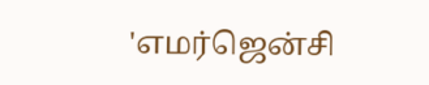'எமர்ஜென்சி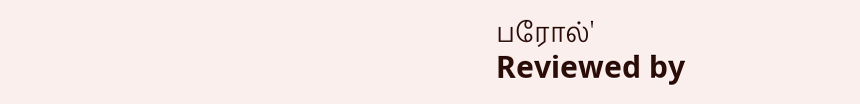பரோல்'
Reviewed by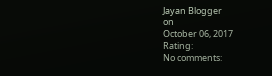Jayan Blogger
on
October 06, 2017
Rating:
No comments: